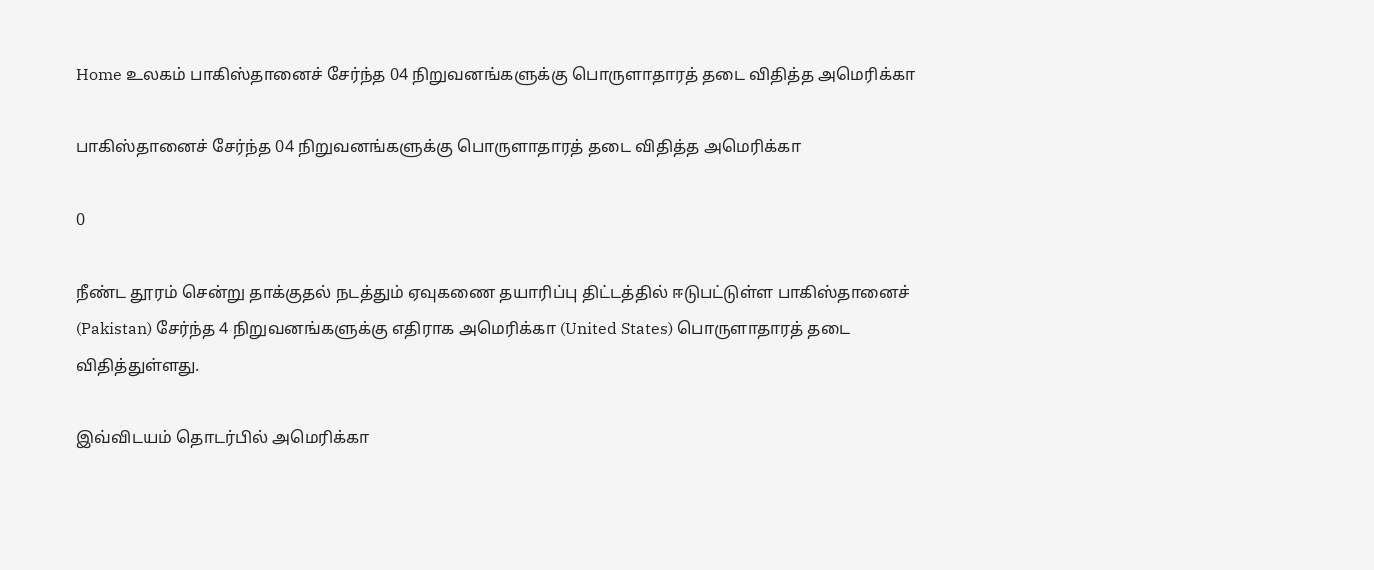Home உலகம் பாகிஸ்தானைச் சேர்ந்த 04 நிறுவனங்களுக்கு பொருளாதாரத் தடை விதித்த அமெரிக்கா

பாகிஸ்தானைச் சேர்ந்த 04 நிறுவனங்களுக்கு பொருளாதாரத் தடை விதித்த அமெரிக்கா

0

நீண்ட தூரம் சென்று தாக்குதல் நடத்தும் ஏவுகணை தயாரிப்பு திட்டத்தில் ஈடுபட்டுள்ள பாகிஸ்தானைச் (Pakistan) சேர்ந்த 4 நிறுவனங்களுக்கு எதிராக அமெரிக்கா (United States) பொருளாதாரத் தடை விதித்துள்ளது.

இவ்விடயம் தொடர்பில் அமெரிக்கா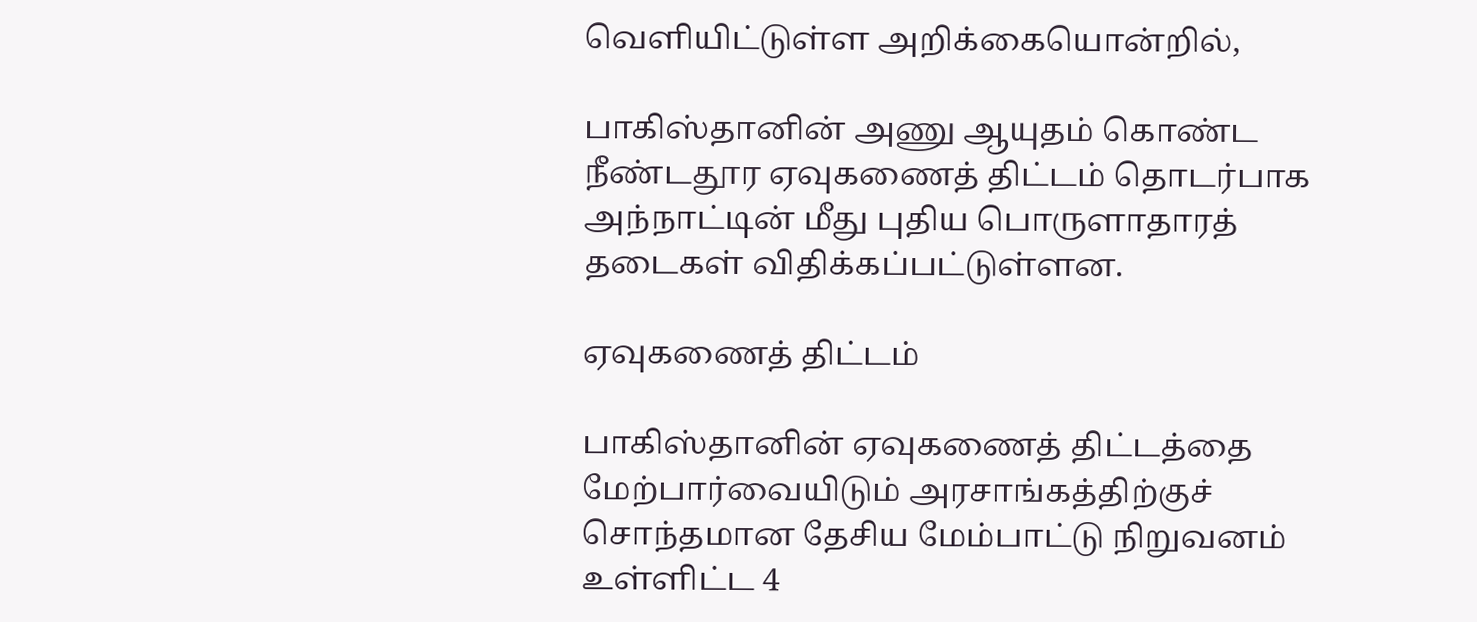வெளியிட்டுள்ள அறிக்கையொன்றில்,

பாகிஸ்தானின் அணு ஆயுதம் கொண்ட நீண்டதூர ஏவுகணைத் திட்டம் தொடர்பாக அந்நாட்டின் மீது புதிய பொருளாதாரத் தடைகள் விதிக்கப்பட்டுள்ளன.

ஏவுகணைத் திட்டம்

பாகிஸ்தானின் ஏவுகணைத் திட்டத்தை மேற்பார்வையிடும் அரசாங்கத்திற்குச் சொந்தமான தேசிய மேம்பாட்டு நிறுவனம் உள்ளிட்ட 4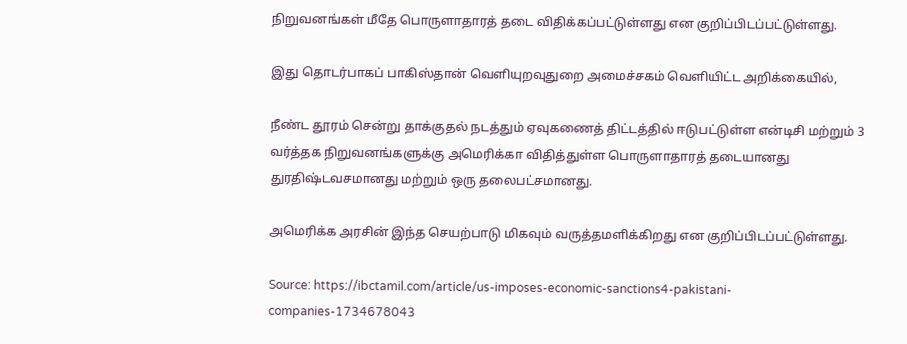நிறுவனங்கள் மீதே பொருளாதாரத் தடை விதிக்கப்பட்டுள்ளது என குறிப்பிடப்பட்டுள்ளது.

இது தொடர்பாகப் பாகிஸ்தான் வெளியுறவுதுறை அமைச்சகம் வெளியிட்ட அறிக்கையில்,

நீண்ட தூரம் சென்று தாக்குதல் நடத்தும் ஏவுகணைத் திட்டத்தில் ஈடுபட்டுள்ள என்டிசி மற்றும் 3 வர்த்தக நிறுவனங்களுக்கு அமெரிக்கா விதித்துள்ள பொருளாதாரத் தடையானது துரதிஷ்டவசமானது மற்றும் ஒரு தலைபட்சமானது.

அமெரிக்க அரசின் இந்த செயற்பாடு மிகவும் வருத்தமளிக்கிறது என குறிப்பிடப்பட்டுள்ளது.

Source: https://ibctamil.com/article/us-imposes-economic-sanctions4-pakistani-companies-1734678043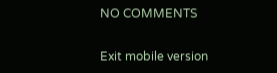NO COMMENTS

Exit mobile version